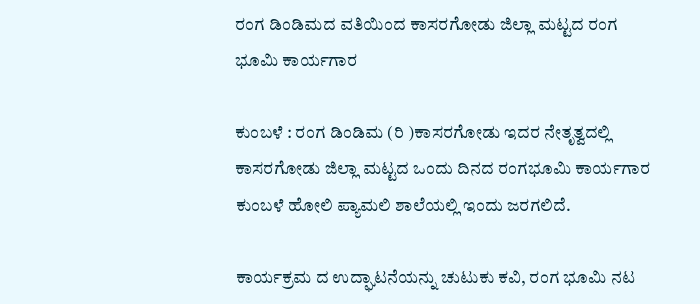ರಂಗ ಡಿಂಡಿಮದ ವತಿಯಿಂದ ಕಾಸರಗೋಡು ಜಿಲ್ಲಾ ಮಟ್ಟದ ರಂಗ ಭೂಮಿ ಕಾರ್ಯಗಾರ

ಕುಂಬಳೆ : ರಂಗ ಡಿಂಡಿಮ (ರಿ )ಕಾಸರಗೋಡು ಇದರ ನೇತೃತ್ವದಲ್ಲಿ ಕಾಸರಗೋಡು ಜಿಲ್ಲಾ ಮಟ್ಟದ ಒಂದು ದಿನದ ರಂಗಭೂಮಿ ಕಾರ್ಯಗಾರ ಕುಂಬಳೆ ಹೋಲಿ ಪ್ಯಾಮಲಿ ಶಾಲೆಯಲ್ಲಿ ಇಂದು ಜರಗಲಿದೆ.

ಕಾರ್ಯಕ್ರಮ ದ ಉದ್ಘಾಟನೆಯನ್ನು ಚುಟುಕು ಕವಿ, ರಂಗ ಭೂಮಿ ನಟ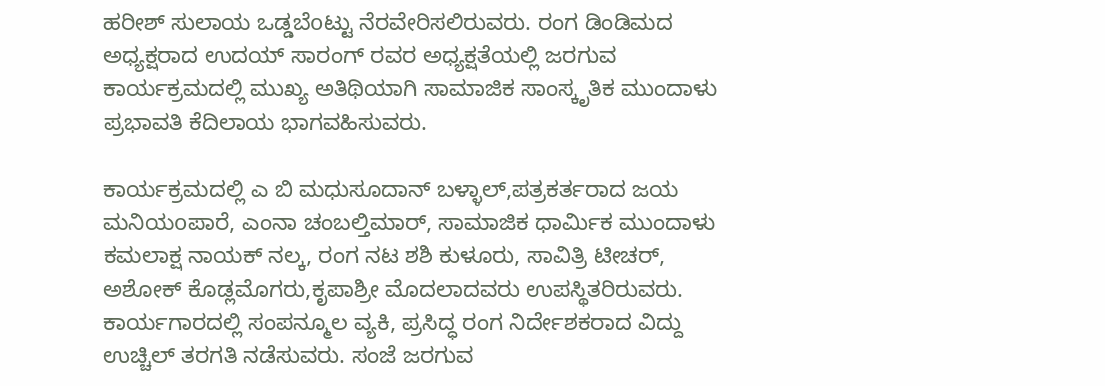ಹರೀಶ್ ಸುಲಾಯ ಒಡ್ಡಬೆoಟ್ಟು ನೆರವೇರಿಸಲಿರುವರು. ರಂಗ ಡಿಂಡಿಮದ ಅಧ್ಯಕ್ಷರಾದ ಉದಯ್ ಸಾರಂಗ್ ರವರ ಅಧ್ಯಕ್ಷತೆಯಲ್ಲಿ ಜರಗುವ ಕಾರ್ಯಕ್ರಮದಲ್ಲಿ ಮುಖ್ಯ ಅತಿಥಿಯಾಗಿ ಸಾಮಾಜಿಕ ಸಾಂಸ್ಕೃತಿಕ ಮುಂದಾಳು ಪ್ರಭಾವತಿ ಕೆದಿಲಾಯ ಭಾಗವಹಿಸುವರು.

ಕಾರ್ಯಕ್ರಮದಲ್ಲಿ ಎ ಬಿ ಮಧುಸೂದಾನ್ ಬಳ್ಳಾಲ್,ಪತ್ರಕರ್ತರಾದ ಜಯ ಮನಿಯoಪಾರೆ, ಎಂನಾ ಚಂಬಲ್ತಿಮಾರ್, ಸಾಮಾಜಿಕ ಧಾರ್ಮಿಕ ಮುಂದಾಳು ಕಮಲಾಕ್ಷ ನಾಯಕ್ ನಲ್ಕ, ರಂಗ ನಟ ಶಶಿ ಕುಳೂರು, ಸಾವಿತ್ರಿ ಟೀಚರ್, ಅಶೋಕ್ ಕೊಡ್ಲಮೊಗರು,ಕೃಪಾಶ್ರೀ ಮೊದಲಾದವರು ಉಪಸ್ಥಿತರಿರುವರು. ಕಾರ್ಯಗಾರದಲ್ಲಿ ಸಂಪನ್ಮೂಲ ವ್ಯಕಿ, ಪ್ರಸಿದ್ಧ ರಂಗ ನಿರ್ದೇಶಕರಾದ ವಿದ್ದು ಉಚ್ಚಿಲ್ ತರಗತಿ ನಡೆಸುವರು. ಸಂಜೆ ಜರಗುವ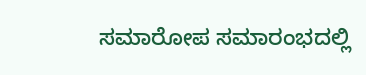ಸಮಾರೋಪ ಸಮಾರಂಭದಲ್ಲಿ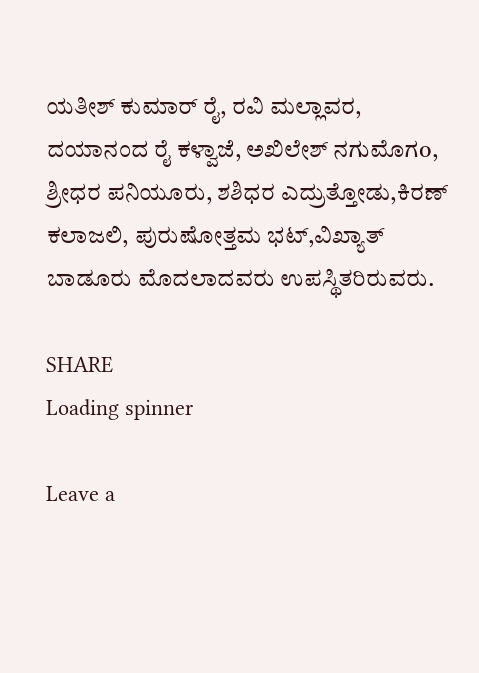ಯತೀಶ್ ಕುಮಾರ್ ರೈ, ರವಿ ಮಲ್ಲಾವರ, ದಯಾನಂದ ರೈ ಕಳ್ವಾಜೆ, ಅಖಿಲೇಶ್ ನಗುಮೊಗo, ಶ್ರೀಧರ ಪನಿಯೂರು, ಶಶಿಧರ ಎದ್ರುತ್ತೋಡು,ಕಿರಣ್ ಕಲಾಜಲಿ, ಪುರುಷೋತ್ತಮ ಭಟ್,ವಿಖ್ಯಾತ್ ಬಾಡೂರು ಮೊದಲಾದವರು ಉಪಸ್ಥಿತರಿರುವರು.

SHARE
Loading spinner

Leave a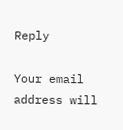Reply

Your email address will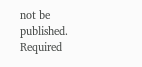not be published. Required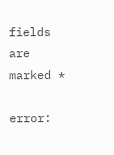fields are marked *

error: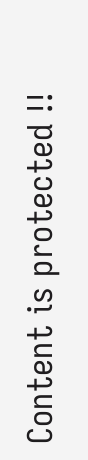Content is protected !!